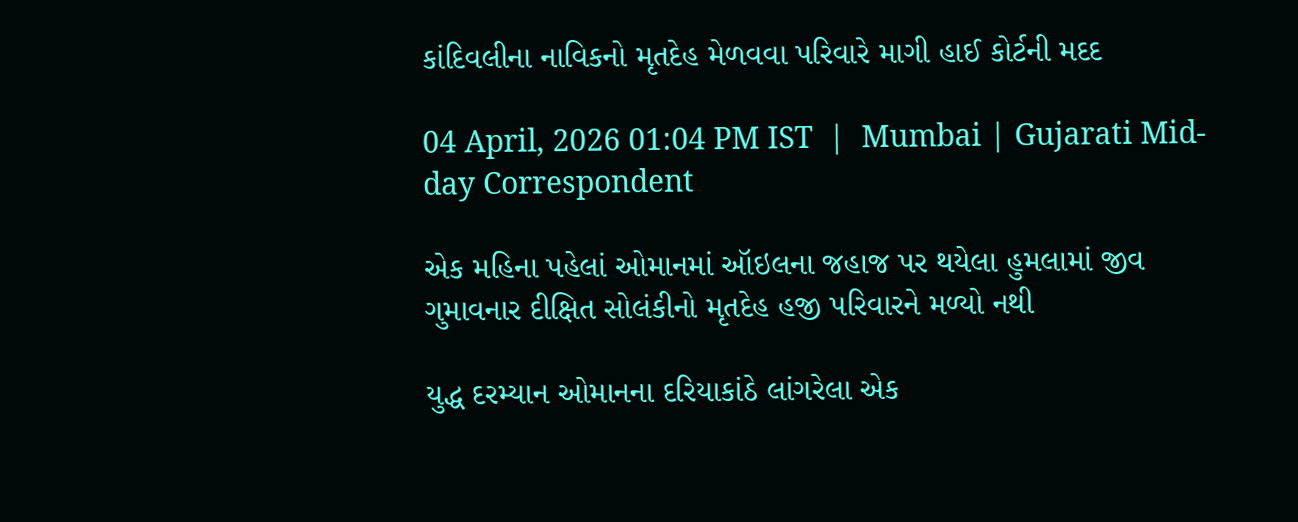કાંદિવલીના નાવિકનો મૃતદેહ મેળવવા પરિવારે માગી હાઈ કોર્ટની મદદ

04 April, 2026 01:04 PM IST  |  Mumbai | Gujarati Mid-day Correspondent

એક મહિના પહેલાં ઓમાનમાં ઑઇલના જહાજ પર થયેલા હુમલામાં જીવ ગુમાવનાર દીક્ષિત સોલંકીનો મૃતદેહ હજી પરિવારને મળ્યો નથી

યુદ્ધ દરમ્યાન ઓમાનના દરિયાકાંઠે લાંગરેલા એક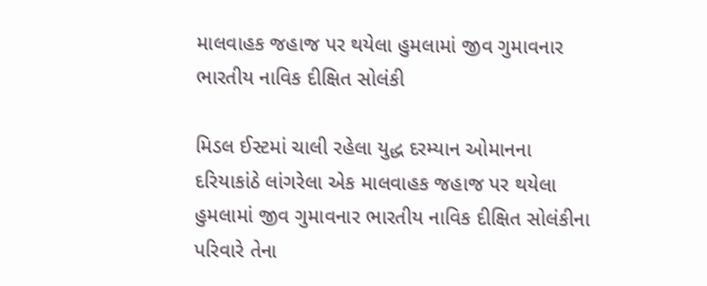માલવાહક જહાજ પર થયેલા હુમલામાં જીવ ગુમાવનાર ભારતીય નાવિક દીક્ષિત સોલંકી

મિડલ ઈસ્ટમાં ચાલી રહેલા યુદ્ધ દરમ્યાન ઓમાનના દરિયાકાંઠે લાંગરેલા એક માલવાહક જહાજ પર થયેલા હુમલામાં જીવ ગુમાવનાર ભારતીય નાવિક દીક્ષિત સોલંકીના પરિવારે તેના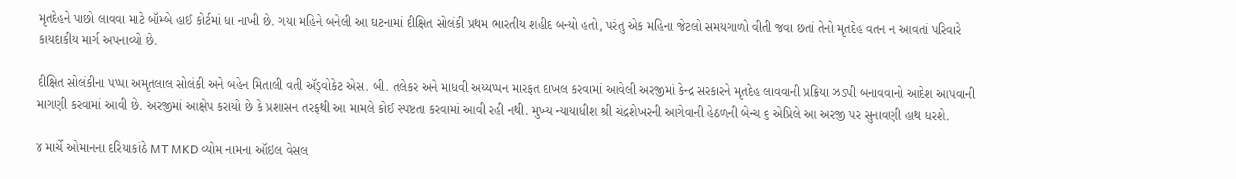મૃતદેહને પાછો લાવવા માટે બૉમ્બે હાઈ કોર્ટમાં ધા નાખી છે. ગયા મહિને બનેલી આ ઘટનામાં દીક્ષિત સોલંકી પ્રથમ ભારતીય શહીદ બન્યો હતો, પરંતુ એક મહિના જેટલો સમયગાળો વીતી જવા છતાં તેનો મૃતદેહ વતન ન આવતાં પરિવારે કાયદાકીય માર્ગ અપનાવ્યો છે.

દીક્ષિત સોલંકીના પપ્પા અમૃતલાલ સોલંકી અને બહેન મિતાલી વતી ઍડ્વોકેટ એસ. બી. તલેકર અને માધવી અય્યપ્પન મારફત દાખલ કરવામાં આવેલી અરજીમાં કેન્દ્ર સરકારને મૃતદેહ લાવવાની પ્રક્રિયા ઝડપી બનાવવાનો આદેશ આપવાની માગણી કરવામાં આવી છે. અરજીમાં આક્ષેપ કરાયો છે કે પ્રશાસન તરફથી આ મામલે કોઈ સ્પષ્ટતા કરવામાં આવી રહી નથી. મુખ્ય ન્યાયાધીશ શ્રી ચંદ્રશેખરની આગેવાની હેઠળની બેન્ચ ૬ એપ્રિલે આ અરજી પર સુનાવણી હાથ ધરશે.

૪ માર્ચે ઓમાનના દરિયાકાંઠે MT MKD વ્યોમ નામના ઑઇલ વેસલ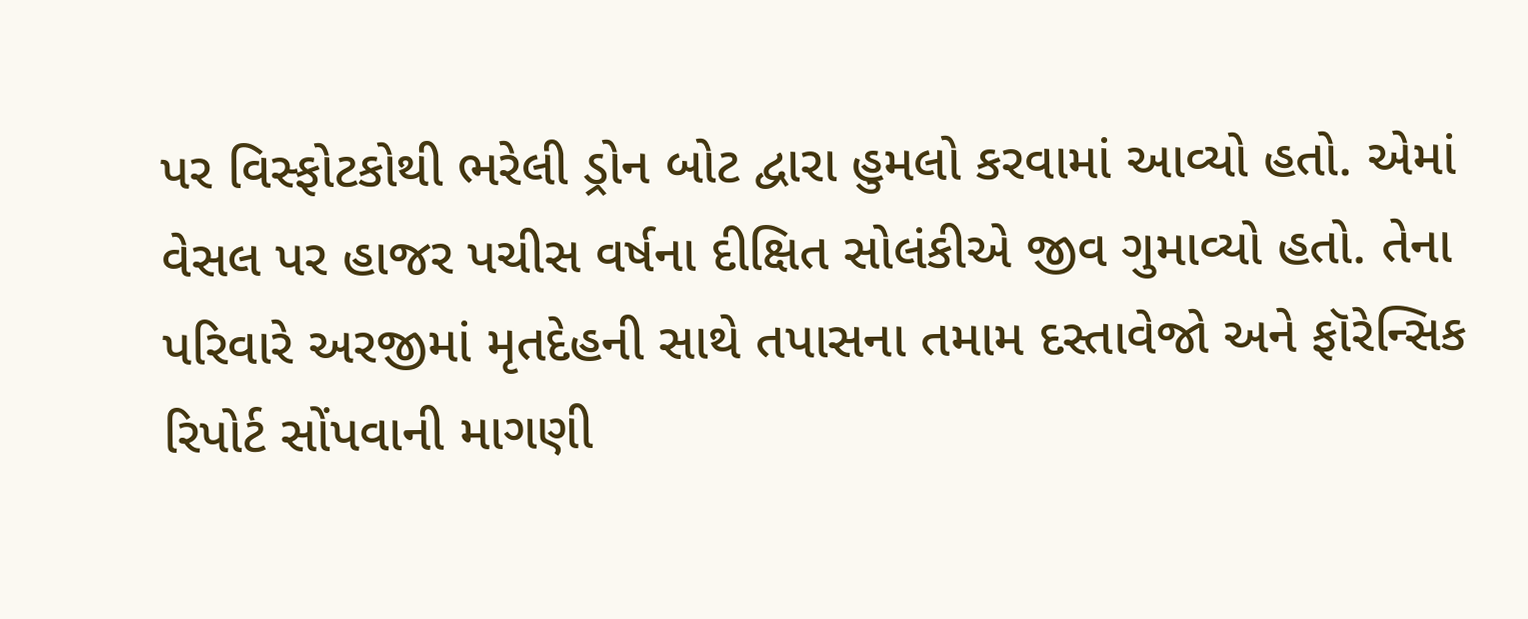પર વિસ્ફોટકોથી ભરેલી ડ્રોન બોટ દ્વારા હુમલો કરવામાં આવ્યો હતો. એમાં વેસલ પર હાજર પચીસ વર્ષના દીક્ષિત સોલંકીએ જીવ ગુમાવ્યો હતો. તેના પરિવારે અરજીમાં મૃતદેહની સાથે તપાસના તમામ દસ્તાવેજો અને ફૉરેન્સિક રિપોર્ટ સોંપવાની માગણી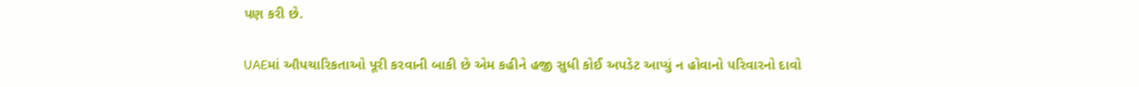પણ કરી છે.

UAEમાં ઔપચારિકતાઓ પૂરી કરવાની બાકી છે એમ કહીને હજી સુધી કોઈ અપડેટ આપ્યું ન હોવાનો પરિવારનો દાવો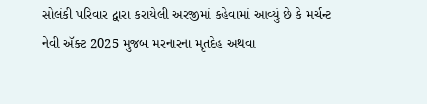સોલંકી પરિવાર દ્વારા કરાયેલી અરજીમાં કહેવામાં આવ્યું છે કે મર્ચન્ટ નેવી ઍક્ટ 2025 મુજબ મરનારના મૃતદેહ અથવા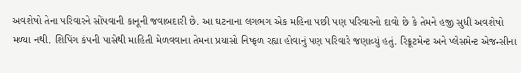અવશેષો તેના પરિવારને સોંપવાની કાનૂની જવાબદારી છે. આ ઘટનાના લગભગ એક મહિના પછી પણ પરિવારનો દાવો છે કે તેમને હજી સુધી અવશેષો મળ્યા નથી. શિપિંગ કંપની પાસેથી માહિતી મેળવવાના તેમના પ્રયાસો નિષ્ફળ રહ્યા હોવાનું પણ પરિવારે જણાવ્યું હતું. રિક્રૂટમેન્ટ અને પ્લેસમેન્ટ એજન્સીના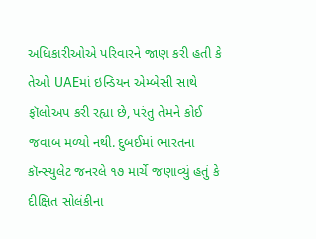અધિકારીઓએ પરિવારને જાણ કરી હતી કે તેઓ UAEમાં ઇન્ડિયન એમ્બેસી સાથે ફૉલોઅપ કરી રહ્યા છે, પરંતુ તેમને કોઈ જવાબ મળ્યો નથી. દુબઈમાં ભારતના કૉન્સ્યુલેટ જનરલે ૧૭ માર્ચે જણાવ્યું હતું કે દીક્ષિત સોલંકીના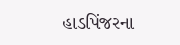હાડપિંજરના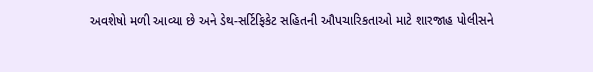અવશેષો મળી આવ્યા છે અને ડેથ-સર્ટિફિકેટ સહિતની ઔપચારિકતાઓ માટે શારજાહ પોલીસને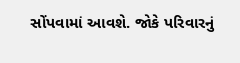સોંપવામાં આવશે. જોકે પરિવારનું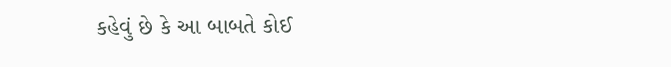કહેવું છે કે આ બાબતે કોઈ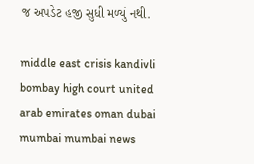જ અપડેટ હજી સુધી મળ્યું નથી.

middle east crisis kandivli bombay high court united arab emirates oman dubai mumbai mumbai news